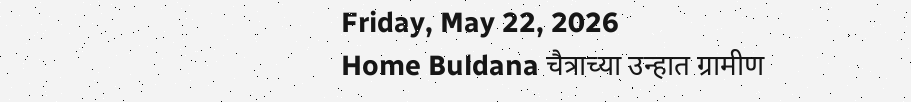Friday, May 22, 2026
Home Buldana चैत्राच्या उन्हात ग्रामीण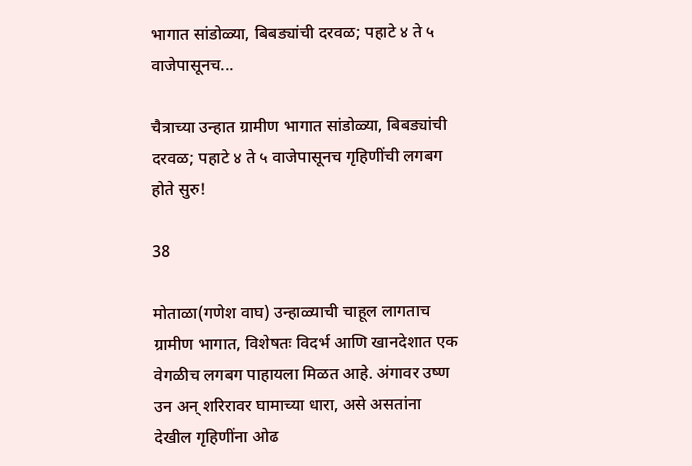भागात सांडोळ्या, बिबड्यांची दरवळ; पहाटे ४ ते ५ वाजेपासूनच...

चैत्राच्या उन्हात ग्रामीण भागात सांडोळ्या, बिबड्यांची दरवळ; पहाटे ४ ते ५ वाजेपासूनच गृहिणींची लगबग होते सुरु!

38

मोताळा(गणेश वाघ) उन्हाळ्याची चाहूल लागताच ग्रामीण भागात, विशेषतः विदर्भ आणि खानदेशात एक वेगळीच लगबग पाहायला मिळत आहे. अंगावर उष्ण उन अन् शरिरावर घामाच्या धारा, असे असतांना देखील गृहिणींना ओढ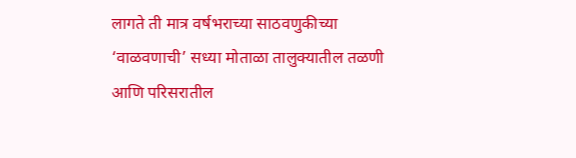लागते ती मात्र वर्षभराच्या साठवणुकीच्या ‘वाळवणाची’ सध्या मोताळा तालुक्यातील तळणी आणि परिसरातील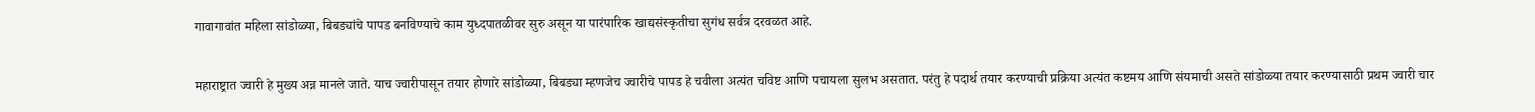गावागावांत महिला सांडोळ्या, बिबड्यांचे पापड बनविण्याचे काम युध्दपातळीवर सुरु असून या पारंपारिक खाद्यसंस्कृतीचा सुगंध सर्वत्र दरवळत आहे.

महाराष्ट्रात ज्वारी हे मुख्य अन्न मानले जाते. याच ज्वारीपासून तयार होणारे सांडोळ्या, बिबड्या म्हणजेच ज्वारीचे पापड हे चवीला अत्यंत चविष्ट आणि पचायला सुलभ असतात. परंतु हे पदार्थ तयार करण्याची प्रक्रिया अत्यंत कष्टमय आणि संयमाची असते सांडोळ्या तयार करण्यासाठी प्रथम ज्वारी चार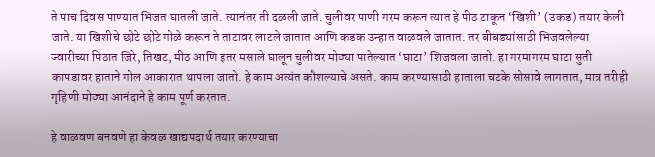ते पाच दिवस पाण्यात भिजत घातली जाते. त्यानंतर ती दळली जाते. चुलीवर पाणी गरम करून त्यात हे पीठ टाकून ‘खिशी’ (उकड) तयार केली जाते. या खिशीचे छोटे छोटे गोळे करून ते ताटावर लाटले जातात आणि कडक उन्हात वाळवले जातात. तर बीबड्यांसाठी भिजवलेल्या ज्वारीच्या पिठात जिरे, तिखट, मीठ आणि इतर मसाले घालून चुलीवर मोठ्या पातेल्यात ‘घाटा’ शिजवला जातो. हा गरमागरम घाटा सुती कापडावर हाताने गोल आकारात थापला जातो. हे काम अत्यंत कौशल्याचे असते. काम करण्यासाठी हाताला चटके सोसावे लागतात, मात्र तरीही गृहिणी मोठ्या आनंदाने हे काम पूर्ण करतात.

हे वाळवण बनवणे हा केवळ खाद्यपदार्थ तयार करण्याचा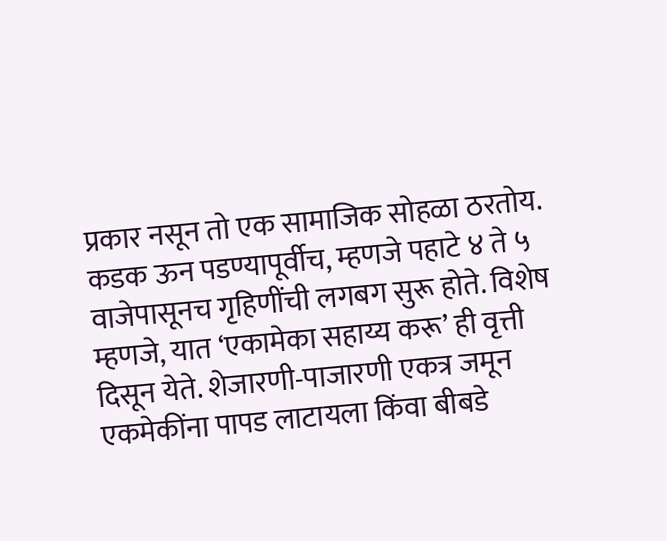प्रकार नसून तो एक सामाजिक सोहळा ठरतोय. कडक ऊन पडण्यापूर्वीच, म्हणजे पहाटे ४ ते ५ वाजेपासूनच गृहिणींची लगबग सुरू होते. विशेष म्हणजे, यात ‘एकामेका सहाय्य करू’ ही वृत्ती दिसून येते. शेजारणी-पाजारणी एकत्र जमून एकमेकींना पापड लाटायला किंवा बीबडे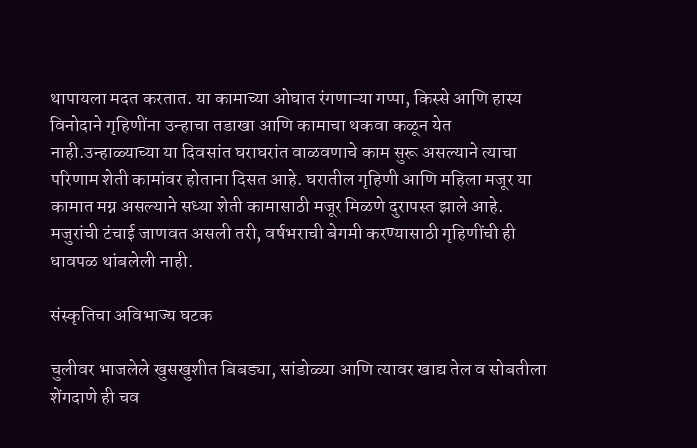थापायला मदत करतात. या कामाच्या ओघात रंगणाऱ्या गप्पा, किस्से आणि हास्य विनोदाने गृहिणींना उन्हाचा तडाखा आणि कामाचा थकवा कळून येत नाही.उन्हाळ्याच्या या दिवसांत घराघरांत वाळवणाचे काम सुरू असल्याने त्याचा परिणाम शेती कामांवर होताना दिसत आहे. घरातील गृहिणी आणि महिला मजूर या कामात मग्न असल्याने सध्या शेती कामासाठी मजूर मिळणे दुरापस्त झाले आहे. मजुरांची टंचाई जाणवत असली तरी, वर्षभराची बेगमी करण्यासाठी गृहिणींची ही धावपळ थांबलेली नाही.

संस्कृतिचा अविभाज्य घटक

चुलीवर भाजलेले खुसखुशीत बिबड्या, सांडोळ्या आणि त्यावर खाद्य तेल व सोबतीला शेंगदाणे ही चव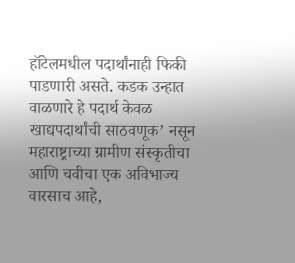हॉटेलमधील पदार्थांनाही फिकी पाडणारी असते. कडक उन्हात वाळणारे हे पदार्थ केवळ खाद्यपदार्थांची साठवणूक’ नसून महाराष्ट्राच्या ग्रामीण संस्कृतीचा आणि चवीचा एक अविभाज्य वारसाच आहे,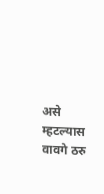असे म्हटल्यास वावगे ठरु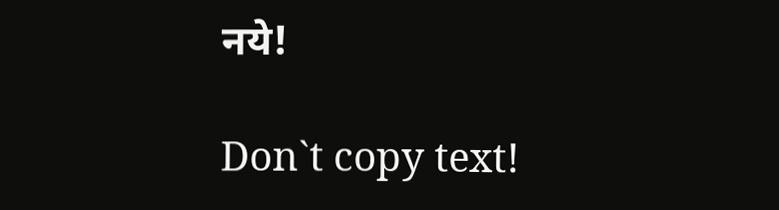नये!

Don`t copy text!